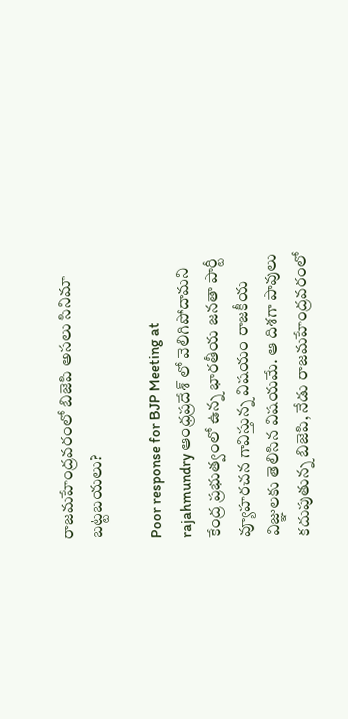రాజమహేంద్రవరంలో బిజెపి అసలు సినిమా బట్టబయలు?

Poor response for BJP Meeting at rajahmundry ఆంధ్రప్రదేశ్ లో వెలిగిపోదామని కేంద్ర ప్రభుత్వంలో ఉన్న భారతీయ జనతా పార్టీ వ్యూహరచన గావిస్తున్న విషయం రాజకీయ విజ్ఞులకు తెలిసిన విషయమే. ఆ దిశగా పావులు కదుపుతున్న బిజెపి, నేడు రాజమహేంద్రవరంలో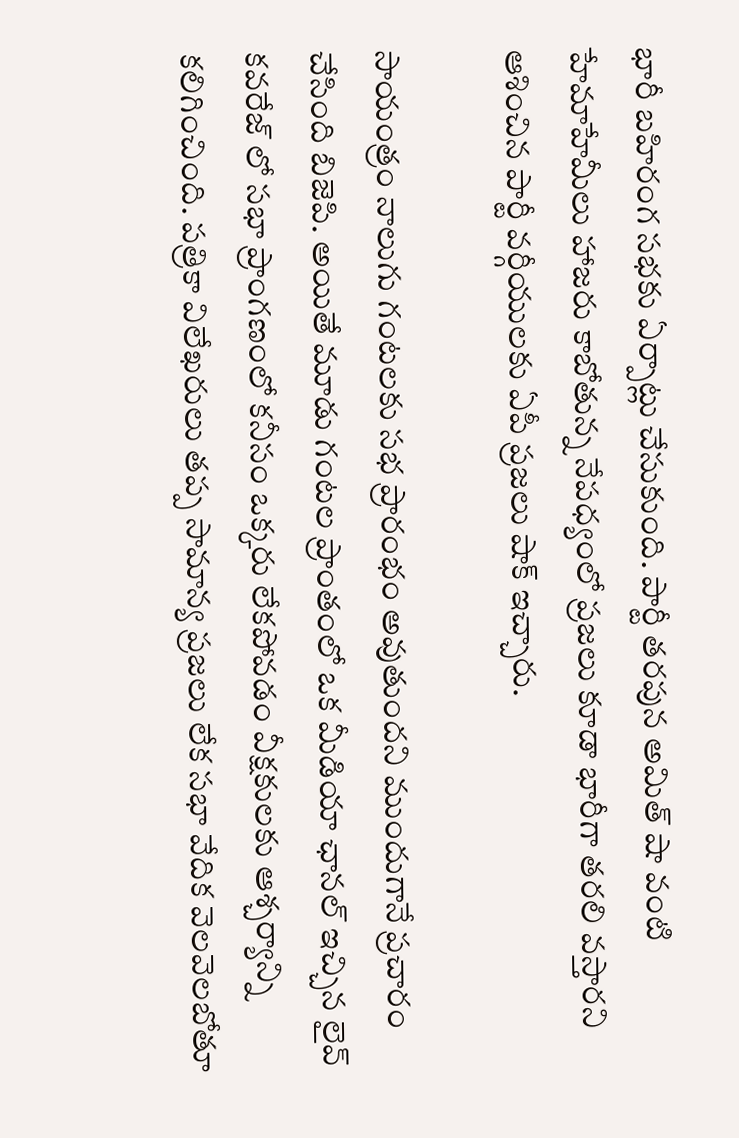భారీ బహిరంగ సభకు ఏర్పాట్లు చేసుకుంది. పార్టీ తరపున అమిత్ షా వంటి హేమాహేమీలు హాజరు కాబోతున్న నేపధ్యంలో ప్రజలు కూడా భారీగా తరలి వస్తారని ఆశించిన పార్టీ వర్గీయులకు ఏపీ ప్రజలు షాక్ ఇచ్చారు.

సాయంత్రం నాలుగు గంటలకు సభ ప్రారంభం అవుతుందని ముందుగానే ప్రచారం చేసింది బిజెపి. అయితే మూడు గంటల ప్రాంతంలో ఒక మీడియా ఛానల్ ఇచ్చిన లైవ్ కవరేజ్ లో సభా ప్రాంగణంలో కనీసం ఒక్కరు లేకపోవడం వీక్షకులకు ఆశ్చర్యాన్ని కలిగించింది. పత్రికా విలేఖరులు తప్ప సామాన్య ప్రజలు లేక సభా వేదిక వెలవెలబోతూ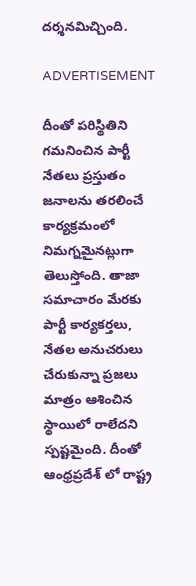దర్శనమిచ్చింది.

ADVERTISEMENT

దీంతో పరిస్థితిని గమనించిన పార్టీ నేతలు ప్రస్తుతం జనాలను తరలించే కార్యక్రమంలో నిమగ్నమైనట్లుగా తెలుస్తోంది. తాజా సమాచారం మేరకు పార్టీ కార్యకర్తలు, నేతల అనుచరులు చేరుకున్నా ప్రజలు మాత్రం ఆశించిన స్థాయిలో రాలేదని స్పష్టమైంది. దీంతో ఆంధ్రప్రదేశ్ లో రాష్ట్ర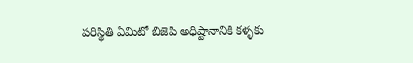పరిస్థితి ఏమిటో బిజెపి అధిష్టానానికి కళ్ళకు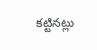కట్టినట్లు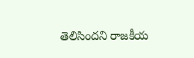తెలిసిందని రాజకీయ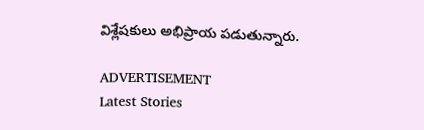విశ్లేషకులు అభిప్రాయ పడుతున్నారు.

ADVERTISEMENT
Latest Stories